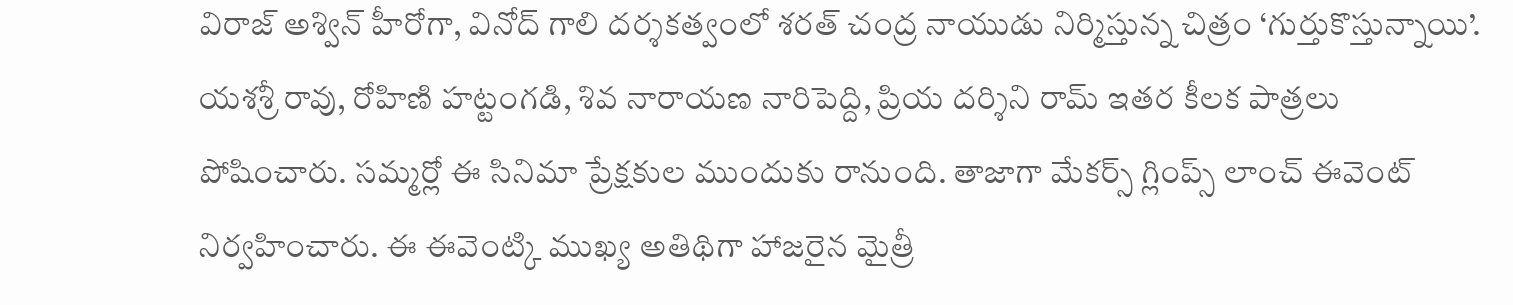విరాజ్ అశ్విన్ హీరోగా, వినోద్ గాలి దర్శకత్వంలో శరత్ చంద్ర నాయుడు నిర్మిస్తున్న చిత్రం ‘గుర్తుకొస్తున్నాయి’. యశశ్రీ రావు, రోహిణి హట్టంగడి, శివ నారాయణ నారిపెద్ది, ప్రియ దర్శిని రామ్ ఇతర కీలక పాత్రలు పోషించారు. సమ్మర్లో ఈ సినిమా ప్రేక్షకుల ముందుకు రానుంది. తాజాగా మేకర్స్ గ్లింప్స్ లాంచ్ ఈవెంట్ నిర్వహించారు. ఈ ఈవెంట్కి ముఖ్య అతిథిగా హాజరైన మైత్రీ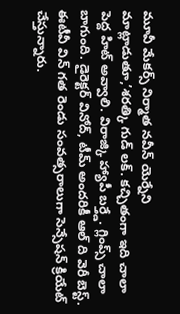మూవీ మేకర్స్ నిర్మాత నవీన్ యెర్నేని మాట్లాడుతూ,’శరత్కి గుడ్ లక్. కచ్చితంగా ఇది చాలా పెద్ద హిట్ అవ్వాలి. విరాజ్కి హ్యాపీ బర్త్డే. గ్లింప్స్ చాలా బాగుంది. డైరెక్టర్ వినోద్, టీమ్ అందరికీ ఆల్ ది వెరీ బెస్ట్. ఈటీవీ విన్ గత రెండు సంవత్సరాలుగా సెన్సేషన్ క్రియేట్ చేస్తున్నారు.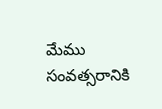మేము సంవత్సరానికి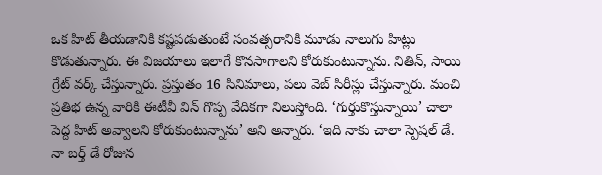ఒక హిట్ తీయడానికి కష్టపడుతుంటే సంవత్సరానికి మూడు నాలుగు హిట్లు కొడుతున్నారు. ఈ విజయాలు ఇలాగే కొనసాగాలని కోరుకుంటున్నాను. నితిన్, సాయి గ్రేట్ వర్క్ చేస్తున్నారు. ప్రస్తుతం 16 సినిమాలు, పలు వెబ్ సిరీస్లు చేస్తున్నారు. మంచి ప్రతిభ ఉన్న వారికి ఈటీవీ విన్ గొప్ప వేదికగా నిలుస్తోంది. ‘గుర్తుకొస్తున్నాయి’ చాలా పెద్ద హిట్ అవ్వాలని కోరుకుంటున్నాను’ అని అన్నారు. ‘ఇది నాకు చాలా స్పెషల్ డే. నా బర్త్ డే రోజున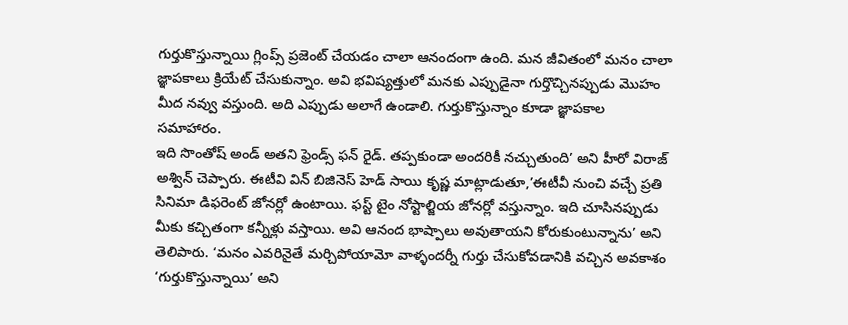గుర్తుకొస్తున్నాయి గ్లింప్స్ ప్రజెంట్ చేయడం చాలా ఆనందంగా ఉంది. మన జీవితంలో మనం చాలా జ్ఞాపకాలు క్రియేట్ చేసుకున్నాం. అవి భవిష్యత్తులో మనకు ఎప్పుడైనా గుర్తొచ్చినప్పుడు మొహం మీద నవ్వు వస్తుంది. అది ఎప్పుడు అలాగే ఉండాలి. గుర్తుకొస్తున్నాం కూడా జ్ఞాపకాల సమాహారం.
ఇది సొంతోష్ అండ్ అతని ఫ్రెండ్స్ ఫన్ రైడ్. తప్పకుండా అందరికీ నచ్చుతుంది’ అని హీరో విరాజ్ అశ్విన్ చెప్పారు. ఈటీవి విన్ బిజినెస్ హెడ్ సాయి కృష్ణ మాట్లాడుతూ,’ఈటీవీ నుంచి వచ్చే ప్రతి సినిమా డిఫరెంట్ జోనర్లో ఉంటాయి. ఫస్ట్ టైం నోస్టాల్జియ జోనర్లో వస్తున్నాం. ఇది చూసినప్పుడు మీకు కచ్చితంగా కన్నీళ్లు వస్తాయి. అవి ఆనంద భాష్పాలు అవుతాయని కోరుకుంటున్నాను’ అని తెలిపారు. ‘మనం ఎవరినైతే మర్చిపోయామో వాళ్ళందర్నీ గుర్తు చేసుకోవడానికి వచ్చిన అవకాశం ‘గుర్తుకొస్తున్నాయి’ అని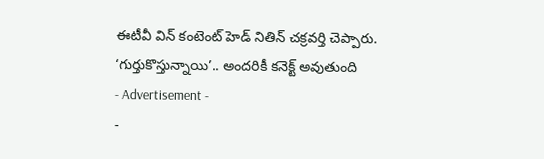ఈటీవీ విన్ కంటెంట్ హెడ్ నితిన్ చక్రవర్తి చెప్పారు.
‘గుర్తుకొస్తున్నాయి’.. అందరికీ కనెక్ట్ అవుతుంది
- Advertisement -
-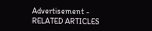Advertisement -
RELATED ARTICLES